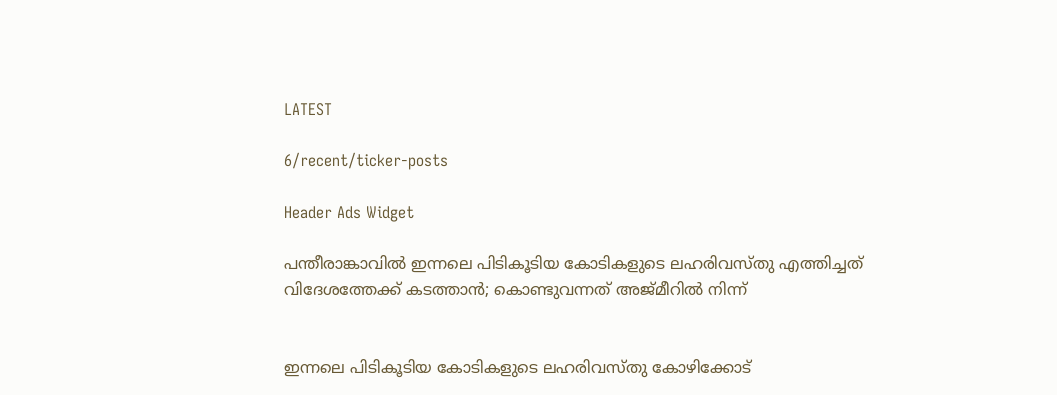LATEST

6/recent/ticker-posts

Header Ads Widget

പന്തീരാങ്കാവില്‍ ഇന്നലെ പിടികൂടിയ കോടികളുടെ ലഹരിവസ്തു എത്തിച്ചത് വിദേശത്തേക്ക് കടത്താന്‍; കൊണ്ടുവന്നത് അജ്മീറില്‍ നിന്ന്


ഇന്നലെ പിടികൂടിയ കോടികളുടെ ലഹരിവസ്തു കോഴിക്കോട്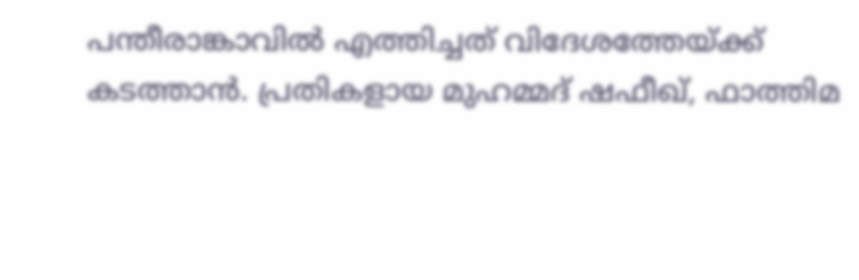പന്തീരാങ്കാവില്‍ എത്തിച്ചത് വിദേശത്തേയ്ക്ക് കടത്താന്‍. പ്രതികളായ മുഹമ്മദ് ഷഫീഖ്, ഫാത്തിമ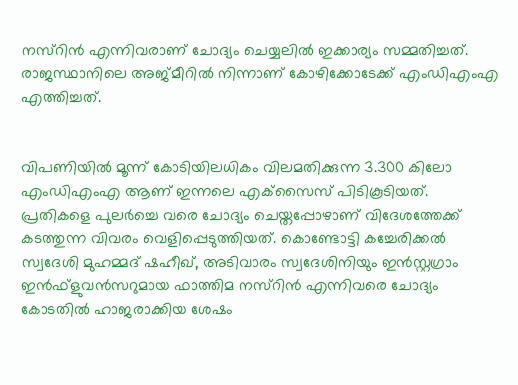നസ്‌റിന്‍ എന്നിവരാണ് ചോദ്യം ചെയ്യലില്‍ ഇക്കാര്യം സമ്മതിച്ചത്. രാജസ്ഥാനിലെ അജ്മീറില്‍ നിന്നാണ് കോഴിക്കോടേക്ക് എംഡിഎംഎ എത്തിച്ചത്.


വിപണിയില്‍ മൂന്ന് കോടിയിലധികം വിലമതിക്കുന്ന 3.300 കിലോ എംഡിഎംഎ ആണ് ഇന്നലെ എക്‌സൈസ് പിടികൂടിയത്. പ്രതികളെ പുലര്‍ച്ചെ വരെ ചോദ്യം ചെയ്തപ്പോഴാണ് വിദേശത്തേക്ക് കടത്തുന്ന വിവരം വെളിപ്പെടുത്തിയത്. കൊണ്ടോട്ടി കച്ചേരിക്കല്‍ സ്വദേശി മുഹമ്മദ് ഷഹീഖ്, അടിവാരം സ്വദേശിനിയും ഇന്‍സ്റ്റഗ്രാം ഇന്‍ഫ്‌ളുവന്‍സറുമായ ഫാത്തിമ നസ്റിന്‍ എന്നിവരെ ചോദ്യം കോടതില്‍ ഹാജരാക്കിയ ശേഷം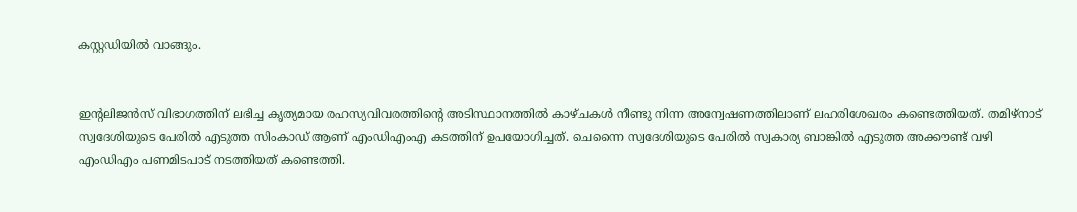കസ്റ്റഡിയില്‍ വാങ്ങും.


ഇന്റലിജന്‍സ് വിഭാഗത്തിന് ലഭിച്ച കൃത്യമായ രഹസ്യവിവരത്തിന്റെ അടിസ്ഥാനത്തില്‍ കാഴ്ചകള്‍ നീണ്ടു നിന്ന അന്വേഷണത്തിലാണ് ലഹരിശേഖരം കണ്ടെത്തിയത്. തമിഴ്‌നാട് സ്വദേശിയുടെ പേരില്‍ എടുത്ത സിംകാഡ് ആണ് എംഡിഎംഎ കടത്തിന് ഉപയോഗിച്ചത്. ചെന്നൈ സ്വദേശിയുടെ പേരില്‍ സ്വകാര്യ ബാങ്കില്‍ എടുത്ത അക്കൗണ്ട് വഴി എംഡിഎം പണമിടപാട് നടത്തിയത് കണ്ടെത്തി.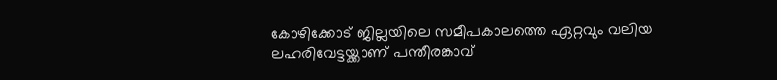കോഴിക്കോട് ജില്ലയിലെ സമീപകാലത്തെ ഏറ്റവും വലിയ ലഹരിവേട്ടയ്ക്കാണ് പന്തീരങ്കാവ്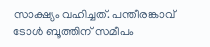സാക്ഷ്യം വഹിച്ചത്. പന്തീരങ്കാവ് ടോള്‍ ബൂത്തിന് സമീപം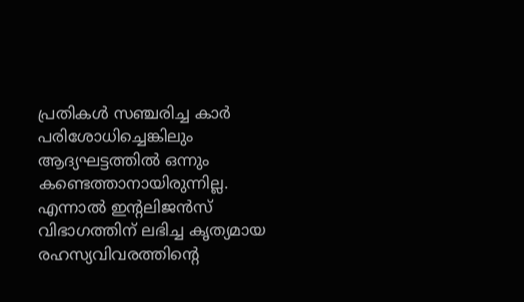പ്രതികള്‍ സഞ്ചരിച്ച കാര്‍ പരിശോധിച്ചെങ്കിലും ആദ്യഘട്ടത്തില്‍ ഒന്നും കണ്ടെത്താനായിരുന്നില്ല. എന്നാല്‍ ഇന്റലിജന്‍സ് വിഭാഗത്തിന് ലഭിച്ച കൃത്യമായ രഹസ്യവിവരത്തിന്റെ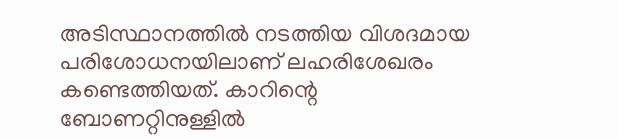അടിസ്ഥാനത്തില്‍ നടത്തിയ വിശദമായ പരിശോധനയിലാണ് ലഹരിശേഖരം കണ്ടെത്തിയത്. കാറിന്റെ ബോണറ്റിനുള്ളില്‍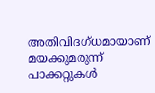അതിവിദഗ്ധമായാണ് മയക്കുമരുന്ന് പാക്കറ്റുകള്‍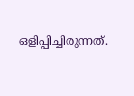ഒളിപ്പിച്ചിരുന്നത്.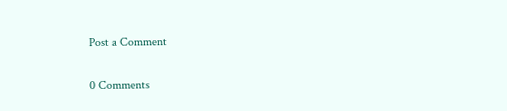Post a Comment

0 Comments